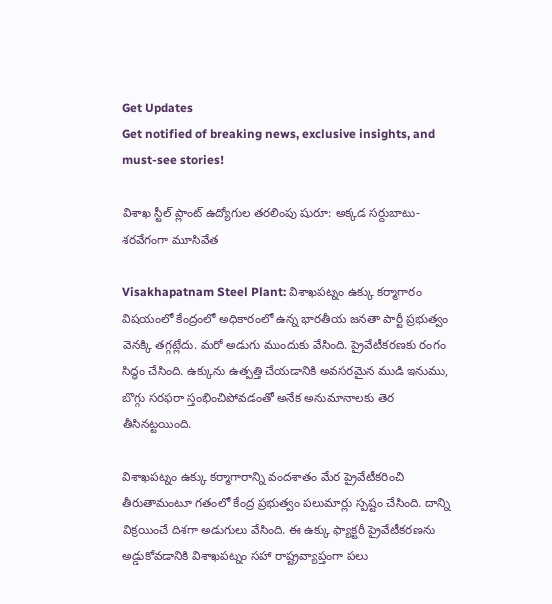Get Updates
Get notified of breaking news, exclusive insights, and must-see stories!

విశాఖ స్టీల్ ప్లాంట్ ఉద్యోగుల తరలింపు షురూ: అక్కడ సర్దుబాటు- శరవేగంగా మూసివేత

Visakhapatnam Steel Plant: విశాఖపట్నం ఉక్కు కర్మాగారం విషయంలో కేంద్రంలో అధికారంలో ఉన్న భారతీయ జనతా పార్టీ ప్రభుత్వం వెనక్కి తగ్గట్లేదు. మరో అడుగు ముందుకు వేసింది. ప్రైవేటీకరణకు రంగం సిద్ధం చేసింది. ఉక్కును ఉత్పత్తి చేయడానికి అవసరమైన ముడి ఇనుము, బొగ్గు సరఫరా స్తంభించిపోవడంతో అనేక అనుమానాలకు తెర తీసినట్టయింది.

విశాఖపట్నం ఉక్కు కర్మాగారాన్ని వందశాతం మేర ప్రైవేటీకరించి తీరుతామంటూ గతంలో కేంద్ర ప్రభుత్వం పలుమార్లు స్పష్టం చేసింది. దాన్ని విక్రయించే దిశగా అడుగులు వేసింది. ఈ ఉక్కు ఫ్యాక్టరీ ప్రైవేటీకరణను అడ్డుకోవడానికి విశాఖపట్నం సహా రాష్ట్రవ్యాప్తంగా పలు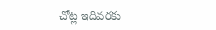చోట్ల ఇదివరకు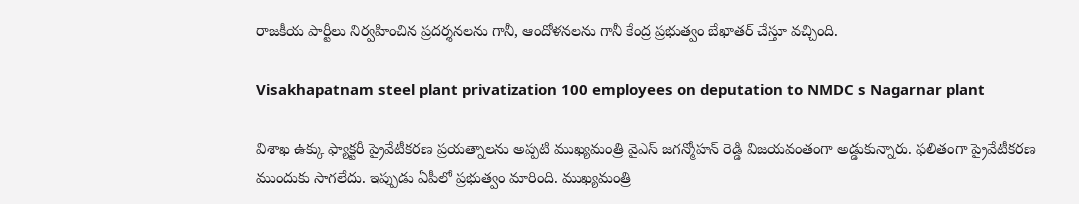రాజకీయ పార్టీలు నిర్వహించిన ప్రదర్శనలను గానీ, ఆందోళనలను గానీ కేంద్ర ప్రభుత్వం బేఖాతర్ చేస్తూ వచ్చింది.

Visakhapatnam steel plant privatization 100 employees on deputation to NMDC s Nagarnar plant

విశాఖ ఉక్కు ఫ్యాక్టరీ ప్రైవేటీకరణ ప్రయత్నాలను అప్పటి ముఖ్యమంత్రి వైఎస్ జగన్మోహన్ రెడ్డి విజయవంతంగా అడ్డుకున్నారు. ఫలితంగా ప్రైవేటీకరణ ముందుకు సాగలేదు. ఇప్పుడు ఏపీలో ప్రభుత్వం మారింది. ముఖ్యమంత్రి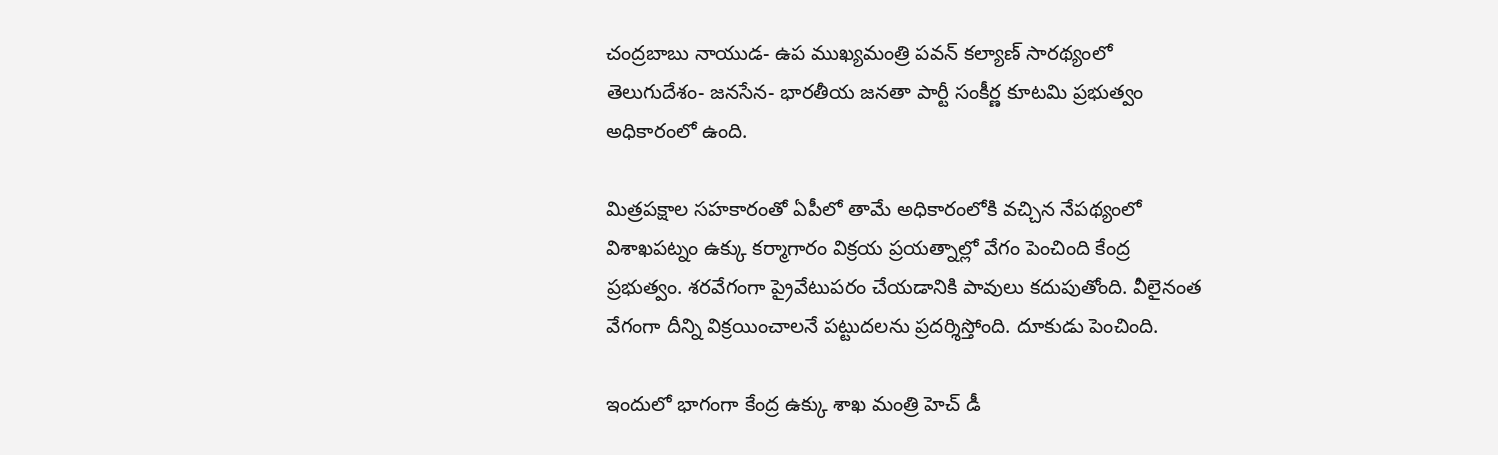చంద్రబాబు నాయుడ- ఉప ముఖ్యమంత్రి పవన్ కల్యాణ్ సారథ్యంలో తెలుగుదేశం- జనసేన- భారతీయ జనతా పార్టీ సంకీర్ణ కూటమి ప్రభుత్వం అధికారంలో ఉంది.

మిత్రపక్షాల సహకారంతో ఏపీలో తామే అధికారంలోకి వచ్చిన నేపథ్యంలో విశాఖపట్నం ఉక్కు కర్మాగారం విక్రయ ప్రయత్నాల్లో వేగం పెంచింది కేంద్ర ప్రభుత్వం. శరవేగంగా ప్రైవేటుపరం చేయడానికి పావులు కదుపుతోంది. వీలైనంత వేగంగా దీన్ని విక్రయించాలనే పట్టుదలను ప్రదర్శిస్తోంది. దూకుడు పెంచింది.

ఇందులో భాగంగా కేంద్ర ఉక్కు శాఖ మంత్రి హెచ్ డీ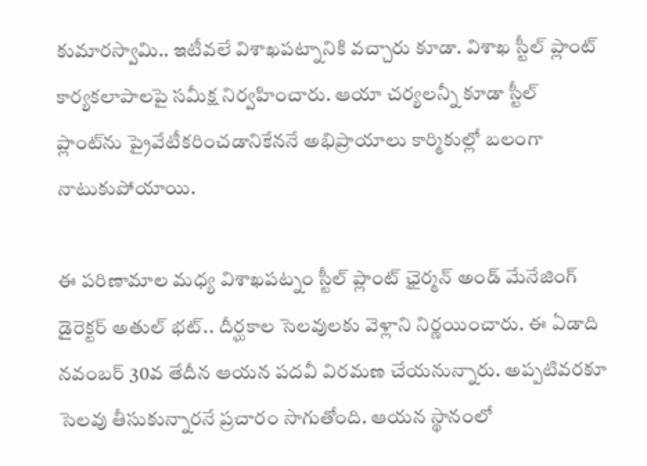కుమారస్వామి.. ఇటీవలే విశాఖపట్నానికి వచ్చారు కూడా. విశాఖ స్టీల్ ప్లాంట్ కార్యకలాపాలపై సమీక్ష నిర్వహించారు. ఆయా చర్యలన్నీ కూడా స్టీల్ ప్లాంట్‌ను ప్రైవేటీకరించడానికేననే అభిప్రాయాలు కార్మికుల్లో బలంగా నాటుకుపోయాయి.

ఈ పరిణామాల మధ్య విశాఖపట్నం స్టీల్ ప్లాంట్ ఛైర్మన్ అండ్ మేనేజింగ్ డైరెక్టర్ అతుల్ భట్.. దీర్ఘకాల సెలవులకు వెళ్లాని నిర్ణయించారు. ఈ ఏడాది నవంబర్ 30వ తేదీన ఆయన పదవీ విరమణ చేయనున్నారు. అప్పటివరకూ సెలవు తీసుకున్నారనే ప్రచారం సాగుతోంది. ఆయన స్థానంలో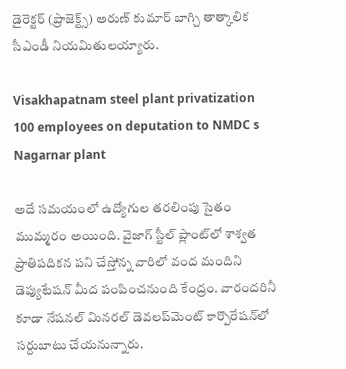డైరెక్టర్ (ప్రాజెక్ట్స్) అరుణ్ కుమార్ బాగ్చి తాత్కాలిక సీఎండీ నియమితులయ్యారు.

Visakhapatnam steel plant privatization 100 employees on deputation to NMDC s Nagarnar plant

అదే సమయంలో ఉద్యోగుల తరలింపు సైతం ముమ్మరం అయింది. వైజాగ్ స్టీల్ ప్లాంట్‌లో శాశ్వత ప్రాతిపదికన పని చేస్తోన్న వారిలో వంద మందిని డెప్యుటేషన్ మీద పంపించనుంది కేంద్రం. వారందరినీ కూడా నేషనల్ మినరల్ డెవలప్‌మెంట్ కార్పొరేషన్‌లో సర్దుబాటు చేయనున్నారు.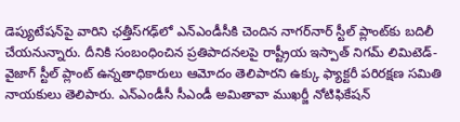డెప్యుటేషన్‌పై వారిని ఛత్తీస్‌గఢ్‌లో ఎన్‌ఎండీసీకి చెందిన నాగర్‌నార్ స్టీల్ ప్లాంట్‌కు బదిలీ చేయనున్నారు. దీనికి సంబంధించిన ప్రతిపాదనలపై రాష్ట్రీయ ఇస్పాత్ నిగమ్ లిమిటెడ్- వైజాగ్ స్టీల్ ప్లాంట్ ఉన్నతాధికారులు ఆమోదం తెలిపారని ఉక్కు ఫ్యాక్టరీ పరిరక్షణ సమితి నాయకులు తెలిపారు. ఎన్ఎండీసీ సీఎండీ అమితావా ముఖర్జీ నోటిఫికేషన్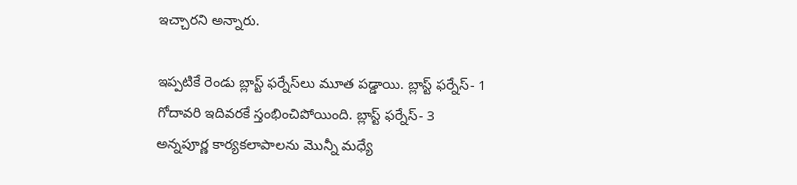ఇచ్చారని అన్నారు.

ఇప్పటికే రెండు బ్లాస్ట్ ఫర్నేస్‌లు మూత పడ్డాయి. బ్లాస్ట్ ఫర్నేస్- 1 గోదావరి ఇదివరకే స్తంభించిపోయింది. బ్లాస్ట్ ఫర్నేస్- 3 అన్నపూర్ణ కార్యకలాపాలను మొన్నీ మధ్యే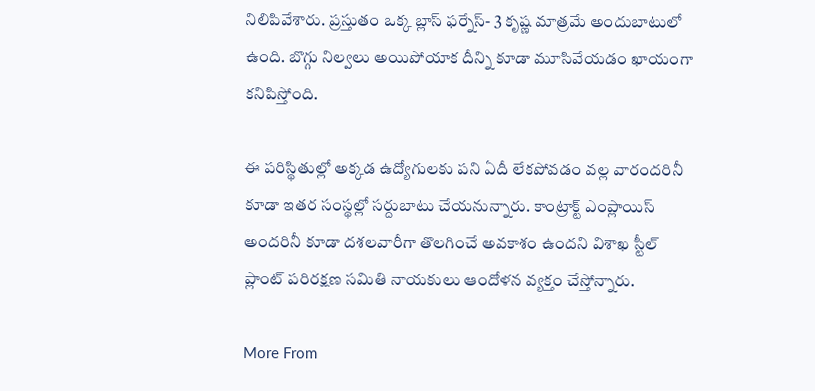నిలిపివేశారు. ప్రస్తుతం ఒక్క బ్లాస్ ఫర్నేస్- 3 కృష్ణ మాత్రమే అందుబాటులో ఉంది. బొగ్గు నిల్వలు అయిపోయాక దీన్ని కూడా మూసివేయడం ఖాయంగా కనిపిస్తోంది.

ఈ పరిస్థితుల్లో అక్కడ ఉద్యోగులకు పని ఏదీ లేకపోవడం వల్ల వారందరినీ కూడా ఇతర సంస్థల్లో సర్దుబాటు చేయనున్నారు. కాంట్రాక్ట్ ఎంప్లాయిస్ అందరినీ కూడా దశలవారీగా తొలగించే అవకాశం ఉందని విశాఖ స్టీల్ ప్లాంట్ పరిరక్షణ సమితి నాయకులు ఆందోళన వ్యక్తం చేస్తోన్నారు.

More From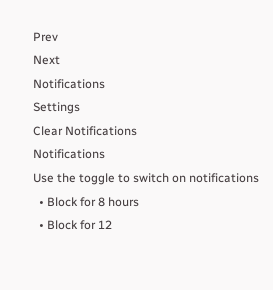Prev
Next
Notifications
Settings
Clear Notifications
Notifications
Use the toggle to switch on notifications
  • Block for 8 hours
  • Block for 12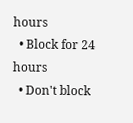hours
  • Block for 24 hours
  • Don't block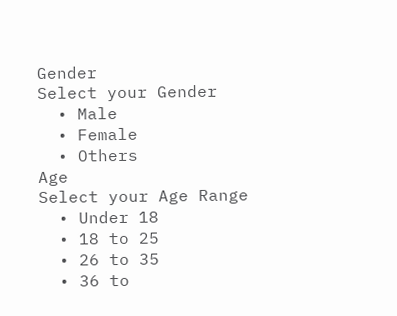Gender
Select your Gender
  • Male
  • Female
  • Others
Age
Select your Age Range
  • Under 18
  • 18 to 25
  • 26 to 35
  • 36 to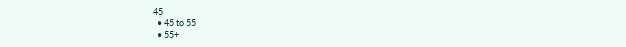45
  • 45 to 55
  • 55+